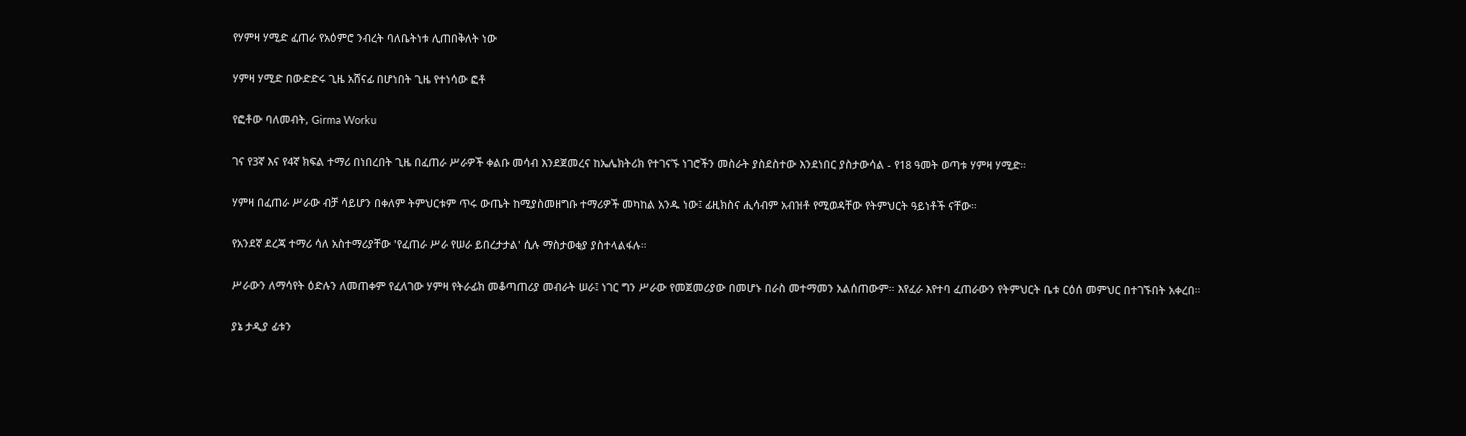የሃምዛ ሃሚድ ፈጠራ የአዕምሮ ንብረት ባለቤትነቱ ሊጠበቅለት ነው

ሃምዛ ሃሚድ በውድድሩ ጊዜ አሸናፊ በሆነበት ጊዜ የተነሳው ፎቶ

የፎቶው ባለመብት, Girma Worku

ገና የ3ኛ እና የ4ኛ ክፍል ተማሪ በነበረበት ጊዜ በፈጠራ ሥራዎች ቀልቡ መሳብ እንደጀመረና ከኤሌክትሪክ የተገናኙ ነገሮችን መስራት ያስደስተው እንደነበር ያስታውሳል - የ18 ዓመት ወጣቱ ሃምዛ ሃሚድ።

ሃምዛ በፈጠራ ሥራው ብቻ ሳይሆን በቀለም ትምህርቱም ጥሩ ውጤት ከሚያስመዘግቡ ተማሪዎች መካከል አንዱ ነው፤ ፊዚክስና ሒሳብም አብዝቶ የሚወዳቸው የትምህርት ዓይነቶች ናቸው።

የአንደኛ ደረጃ ተማሪ ሳለ አስተማሪያቸው 'የፈጠራ ሥራ የሠራ ይበረታታል' ሲሉ ማስታወቂያ ያስተላልፋሉ።

ሥራውን ለማሳየት ዕድሉን ለመጠቀም የፈለገው ሃምዛ የትራፊክ መቆጣጠሪያ መብራት ሠራ፤ ነገር ግን ሥራው የመጀመሪያው በመሆኑ በራስ መተማመን አልሰጠውም። እየፈራ እየተባ ፈጠራውን የትምህርት ቤቱ ርዕሰ መምህር በተገኙበት አቀረበ።

ያኔ ታዲያ ፊቱን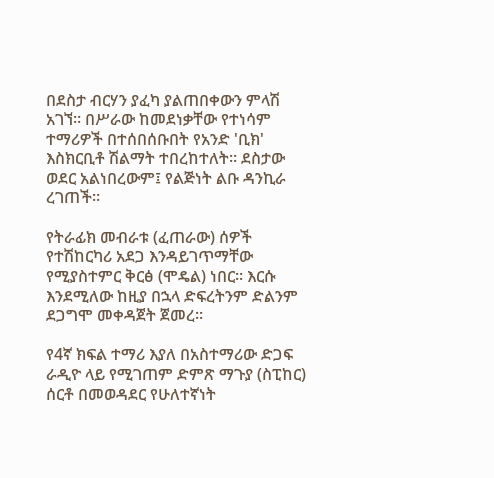በደስታ ብርሃን ያፈካ ያልጠበቀውን ምላሽ አገኘ። በሥራው ከመደነቃቸው የተነሳም ተማሪዎች በተሰበሰቡበት የአንድ 'ቢክ' እስክርቢቶ ሽልማት ተበረከተለት። ደስታው ወደር አልነበረውም፤ የልጅነት ልቡ ዳንኪራ ረገጠች።

የትራፊክ መብራቱ (ፈጠራው) ሰዎች የተሽከርካሪ አደጋ እንዳይገጥማቸው የሚያስተምር ቅርፅ (ሞዴል) ነበር። እርሱ እንደሚለው ከዚያ በኋላ ድፍረትንም ድልንም ደጋግሞ መቀዳጀት ጀመረ።

የ4ኛ ክፍል ተማሪ እያለ በአስተማሪው ድጋፍ ራዲዮ ላይ የሚገጠም ድምጽ ማጉያ (ስፒከር) ሰርቶ በመወዳደር የሁለተኛነት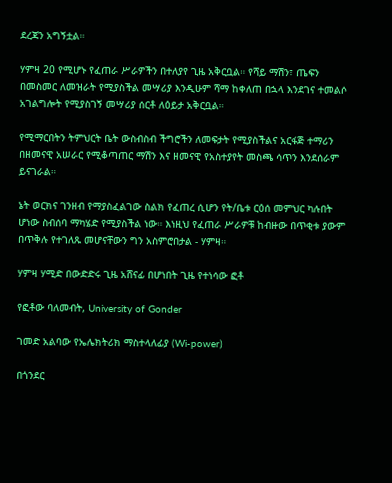ደረጃን አግኝቷል።

ሃምዛ 20 የሚሆኑ የፈጠራ ሥራዎችን በተለያየ ጊዜ አቅርቧል። የሻይ ማሽን፣ ጤፍን በመስመር ለመዝራት የሚያስችል መሣሪያ እንዲሁም ሻማ ከቀለጠ በኋላ እንደገና ተመልሶ አገልግሎት የሚያስገኝ መሣሪያ ሰርቶ ለዕይታ አቅርቧል።

የሚማርበትን ትምህርት ቤት ውስብስብ ችግሮችን ለመፍታት የሚያስችልና አርፋጅ ተማሪን በዘመናዊ አሠራር የሚቆጣጠር ማሽን እና ዘመናዊ የአስተያየት መስጫ ሳጥን እንደሰራም ይናገራል።

ኔት ወርክና ገንዘብ የማያስፈልገው ስልክ የፈጠረ ሲሆን የት/ቤቱ ርዕሰ መምህር ካሉበት ሆነው ስብሰባ ማካሄድ የሚያስችል ነው። እነዚህ የፈጠራ ሥራዎቹ ከብዙው በጥቂቱ ያውም በጥቅሉ የተገለጹ መሆናቸውን ግን አስምሮበታል - ሃምዛ።

ሃምዛ ሃሚድ በውድድሩ ጊዜ አሸናፊ በሆነበት ጊዜ የተነሳው ፎቶ

የፎቶው ባለመብት, University of Gonder

ገመድ አልባው የኤሌክትሪክ ማስተላለፊያ (Wi-power)

በጎንደር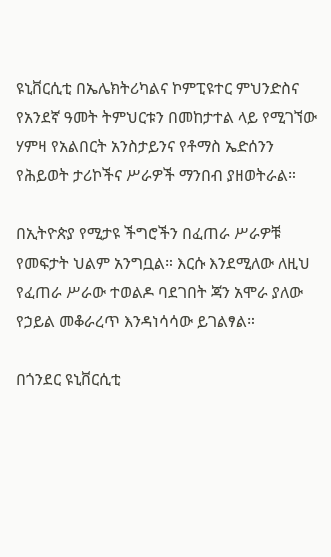ዩኒቨርሲቲ በኤሌክትሪካልና ኮምፒዩተር ምህንድስና የአንደኛ ዓመት ትምህርቱን በመከታተል ላይ የሚገኘው ሃምዛ የአልበርት አንስታይንና የቶማስ ኤድሰንን የሕይወት ታሪኮችና ሥራዎች ማንበብ ያዘወትራል።

በኢትዮጵያ የሚታዩ ችግሮችን በፈጠራ ሥራዎቹ የመፍታት ህልም አንግቧል። እርሱ እንደሚለው ለዚህ የፈጠራ ሥራው ተወልዶ ባደገበት ጃን አሞራ ያለው የኃይል መቆራረጥ እንዳነሳሳው ይገልፃል።

በጎንደር ዩኒቨርሲቲ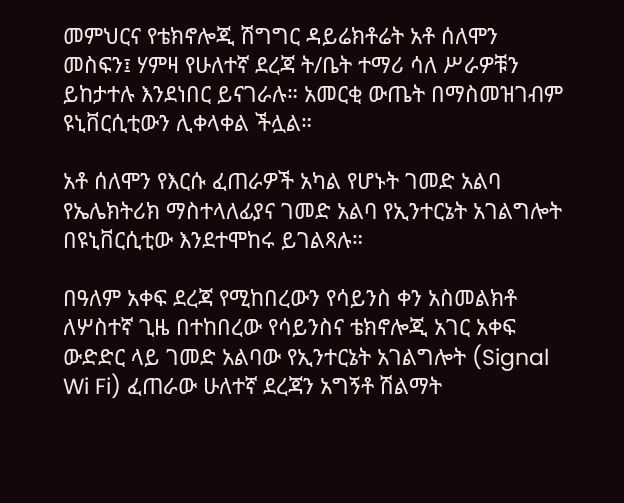መምህርና የቴክኖሎጂ ሽግግር ዳይሬክቶሬት አቶ ሰለሞን መስፍን፤ ሃምዛ የሁለተኛ ደረጃ ት/ቤት ተማሪ ሳለ ሥራዎቹን ይከታተሉ እንደነበር ይናገራሉ። አመርቂ ውጤት በማስመዝገብም ዩኒቨርሲቲውን ሊቀላቀል ችሏል።

አቶ ሰለሞን የእርሱ ፈጠራዎች አካል የሆኑት ገመድ አልባ የኤሌክትሪክ ማስተላለፊያና ገመድ አልባ የኢንተርኔት አገልግሎት በዩኒቨርሲቲው እንደተሞከሩ ይገልጻሉ።

በዓለም አቀፍ ደረጃ የሚከበረውን የሳይንስ ቀን አስመልክቶ ለሦስተኛ ጊዜ በተከበረው የሳይንስና ቴክኖሎጂ አገር አቀፍ ውድድር ላይ ገመድ አልባው የኢንተርኔት አገልግሎት (Signal Wi Fi) ፈጠራው ሁለተኛ ደረጃን አግኝቶ ሽልማት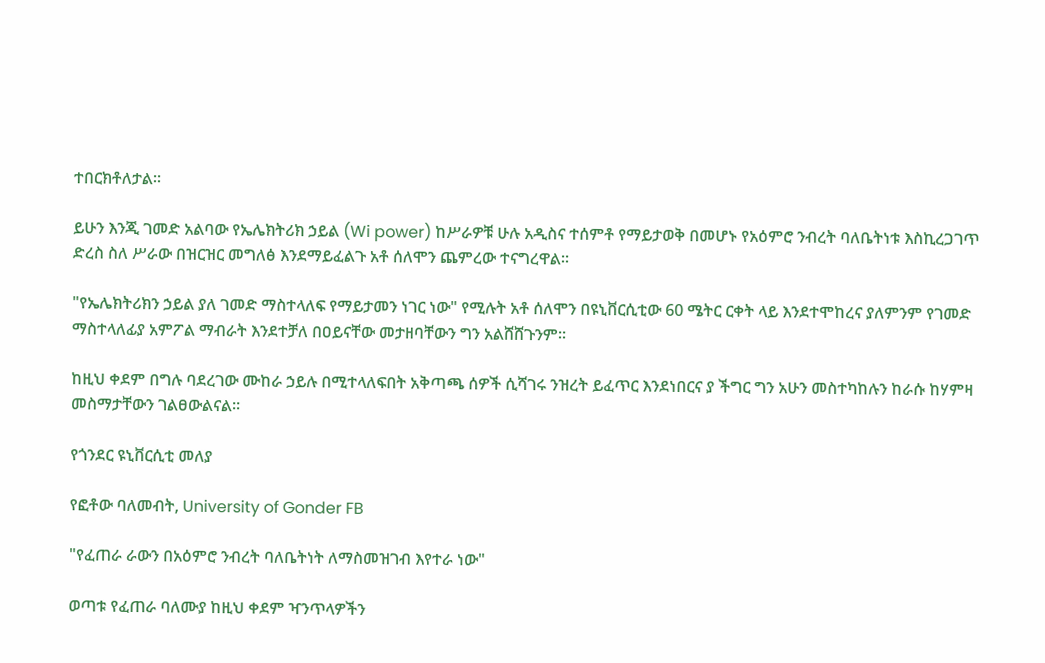ተበርክቶለታል።

ይሁን እንጂ ገመድ አልባው የኤሌክትሪክ ኃይል (Wi power) ከሥራዎቹ ሁሉ አዲስና ተሰምቶ የማይታወቅ በመሆኑ የአዕምሮ ንብረት ባለቤትነቱ እስኪረጋገጥ ድረስ ስለ ሥራው በዝርዝር መግለፅ እንደማይፈልጉ አቶ ሰለሞን ጨምረው ተናግረዋል።

"የኤሌክትሪክን ኃይል ያለ ገመድ ማስተላለፍ የማይታመን ነገር ነው" የሚሉት አቶ ሰለሞን በዩኒቨርሲቲው 60 ሜትር ርቀት ላይ እንደተሞከረና ያለምንም የገመድ ማስተላለፊያ አምፖል ማብራት እንደተቻለ በዐይናቸው መታዘባቸውን ግን አልሸሸጉንም።

ከዚህ ቀደም በግሉ ባደረገው ሙከራ ኃይሉ በሚተላለፍበት አቅጣጫ ሰዎች ሲሻገሩ ንዝረት ይፈጥር እንደነበርና ያ ችግር ግን አሁን መስተካከሉን ከራሱ ከሃምዛ መስማታቸውን ገልፀውልናል።

የጎንደር ዩኒቨርሲቲ መለያ

የፎቶው ባለመብት, University of Gonder FB

"የፈጠራ ራውን በአዕምሮ ንብረት ባለቤትነት ለማስመዝገብ እየተራ ነው"

ወጣቱ የፈጠራ ባለሙያ ከዚህ ቀደም ዣንጥላዎችን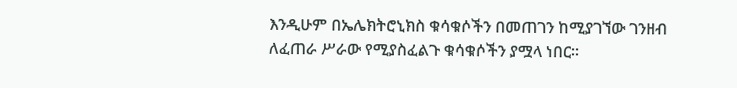እንዲሁም በኤሌክትሮኒክስ ቁሳቁሶችን በመጠገን ከሚያገኘው ገንዘብ ለፈጠራ ሥራው የሚያስፈልጉ ቁሳቁሶችን ያሟላ ነበር።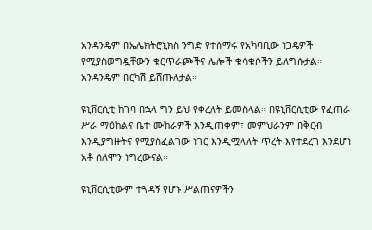አንዳንዴም በኤሌክትሮኒክስ ንግድ የተሰማሩ የአካባቢው ነጋዴዎች የሚያስወግዷቸውን ቁርጥራጮችና ሌሎች ቁሳቁሶችን ይለግሱታል። አንዳንዴም በርካሽ ይሸጡለታል።

ዩኒቨርሲቲ ከገባ በኋላ ግን ይህ የቀረለት ይመስላል። በዩኒቨርሲቲው የፈጠራ ሥራ ማዕከልና ቤተ ሙከራዎች እንዲጠቀም፣ መምህራንም በቅርብ እንዲያግዙትና የሚያስፈልገው ነገር እንዲሟላለት ጥረት እየተደረገ እንደሆነ አቶ ሰለሞን ነግረውናል።

ዩኒቨርሲቲውም ተጓዳኝ የሆኑ ሥልጠናዎችን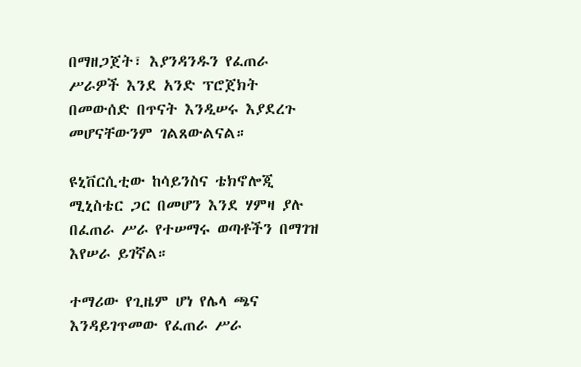በማዘጋጀት፣ እያንዳንዱን የፈጠራ ሥራዎች እንደ አንድ ፕሮጀክት በመውሰድ በጥናት እንዲሠሩ እያደረጉ መሆናቸውንም ገልጸውልናል።

ዩኒቨርሲቲው ከሳይንስና ቴክኖሎጂ ሚኒስቴር ጋር በመሆን እንደ ሃምዛ ያሉ በፈጠራ ሥራ የተሠማሩ ወጣቶችን በማገዝ እየሠራ ይገኛል።

ተማሪው የጊዜም ሆነ የሌላ ጫና እንዳይገጥመው የፈጠራ ሥራ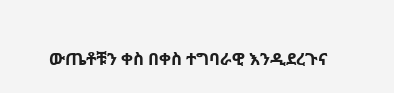ውጤቶቹን ቀስ በቀስ ተግባራዊ እንዲደረጉና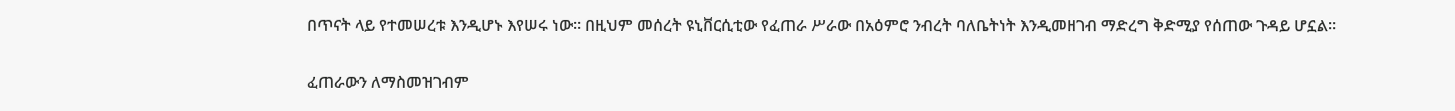በጥናት ላይ የተመሠረቱ እንዲሆኑ እየሠሩ ነው። በዚህም መሰረት ዩኒቨርሲቲው የፈጠራ ሥራው በአዕምሮ ንብረት ባለቤትነት እንዲመዘገብ ማድረግ ቅድሚያ የሰጠው ጉዳይ ሆኗል።

ፈጠራውን ለማስመዝገብም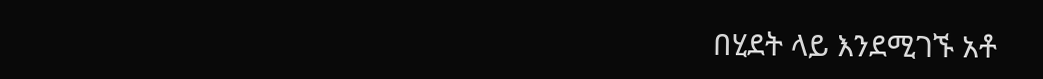በሂደት ላይ እንደሚገኙ አቶ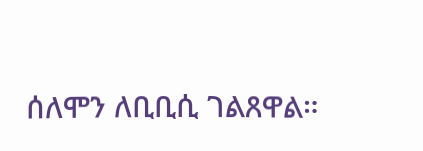ሰለሞን ለቢቢሲ ገልጸዋል።